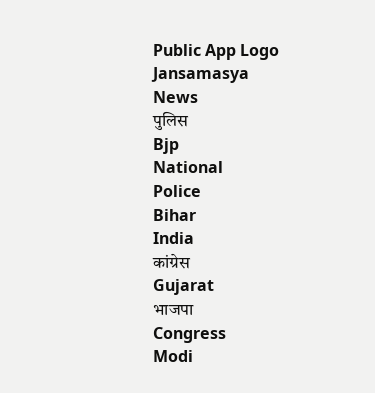Public App Logo
Jansamasya
News
पुलिस
Bjp
National
Police
Bihar
India
कांग्रेस
Gujarat
भाजपा
Congress
Modi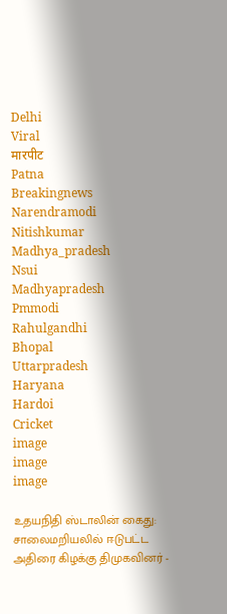Delhi
Viral
मारपीट
Patna
Breakingnews
Narendramodi
Nitishkumar
Madhya_pradesh
Nsui
Madhyapradesh
Pmmodi
Rahulgandhi
Bhopal
Uttarpradesh
Haryana
Hardoi
Cricket
image
image
image

உதயநிதி ஸ்டாலின் கைது: சாலைமறியலில் ஈடுபட்ட அதிரை கிழக்கு திமுகவினர் -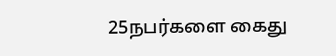25நபர்களை கைது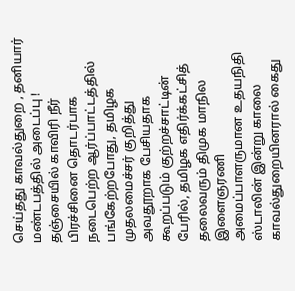செய்தது காவல்துறை , தனியார் மண்டபத்தில் அடைப்பு ! தஞ்சையில் காவிரி நீர் பிரச்சினை தொடர்பாக நடைபெற்ற ஆர்ப்பாட்டத்தில் பங்கேற்றபோது, தமிழக முதலமைச்சர் குறித்து அவதூறாக பேசியதாக கூறப்படும் குற்றச்சாட்டின் பேரில், தமிழக எதிர்க்கட்சித் தலைவரும் திமுக மாநில இளைஞரணி அமைப்பாளருமான உதயநிதி ஸ்டாலின் இன்று காலை காவல்துறையினரால் கைது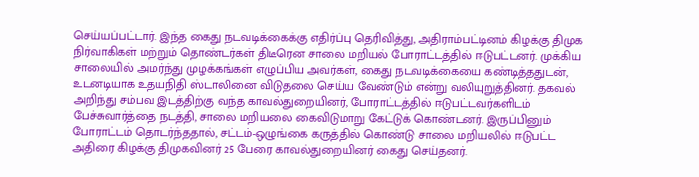செய்யப்பட்டார். இந்த கைது நடவடிக்கைக்கு எதிர்ப்பு தெரிவித்து, அதிராம்பட்டினம் கிழக்கு திமுக நிர்வாகிகள் மற்றும் தொண்டர்கள் திடீரென சாலை மறியல் போராட்டத்தில் ஈடுபட்டனர். முக்கிய சாலையில் அமர்ந்து முழக்கங்கள் எழுப்பிய அவர்கள், கைது நடவடிக்கையை கண்டித்ததுடன், உடனடியாக உதயநிதி ஸ்டாலினை விடுதலை செய்ய வேண்டும் என்று வலியுறுத்தினர். தகவல் அறிந்து சம்பவ இடத்திற்கு வந்த காவல்துறையினர், போராட்டத்தில் ஈடுபட்டவர்களிடம் பேச்சுவார்த்தை நடத்தி, சாலை மறியலை கைவிடுமாறு கேட்டுக் கொண்டனர். இருப்பினும் போராட்டம் தொடர்ந்ததால், சட்டம்-ஒழுங்கை கருத்தில் கொண்டு சாலை மறியலில் ஈடுபட்ட அதிரை கிழக்கு திமுகவினர் 25 பேரை காவல்துறையினர் கைது செய்தனர்.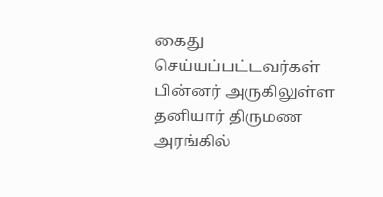கைது செய்யப்பட்டவர்கள் பின்னர் அருகிலுள்ள தனியார் திருமண அரங்கில்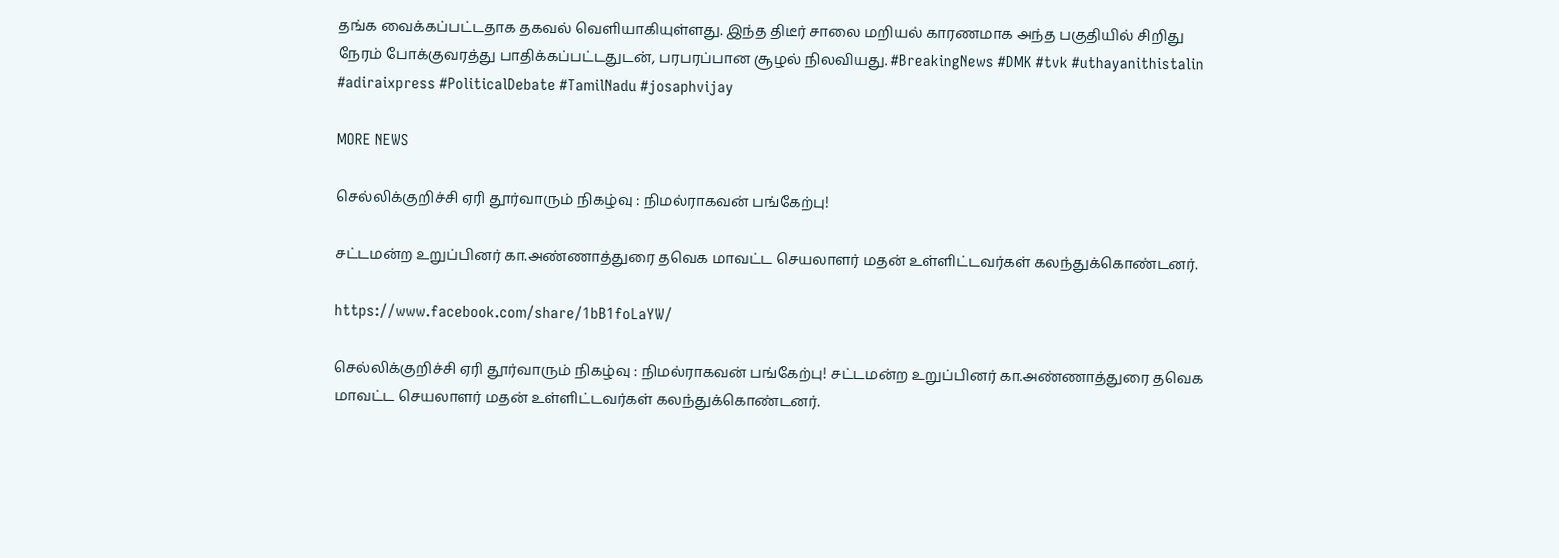தங்க வைக்கப்பட்டதாக தகவல் வெளியாகியுள்ளது. இந்த திடீர் சாலை மறியல் காரணமாக அந்த பகுதியில் சிறிது நேரம் போக்குவரத்து பாதிக்கப்பட்டதுடன், பரபரப்பான சூழல் நிலவியது. #BreakingNews #DMK #tvk #uthayanithistalin #adiraixpress #PoliticalDebate #TamilNadu #josaphvijay

MORE NEWS

செல்லிக்குறிச்சி ஏரி தூர்வாரும் நிகழ்வு : நிமல்ராகவன் பங்கேற்பு!

சட்டமன்ற உறுப்பினர் கா.அண்ணாத்துரை தவெக மாவட்ட செயலாளர் மதன் உள்ளிட்டவர்கள் கலந்துக்கொண்டனர்.

https://www.facebook.com/share/1bB1foLaYW/

செல்லிக்குறிச்சி ஏரி தூர்வாரும் நிகழ்வு : நிமல்ராகவன் பங்கேற்பு! சட்டமன்ற உறுப்பினர் கா.அண்ணாத்துரை தவெக மாவட்ட செயலாளர் மதன் உள்ளிட்டவர்கள் கலந்துக்கொண்டனர்.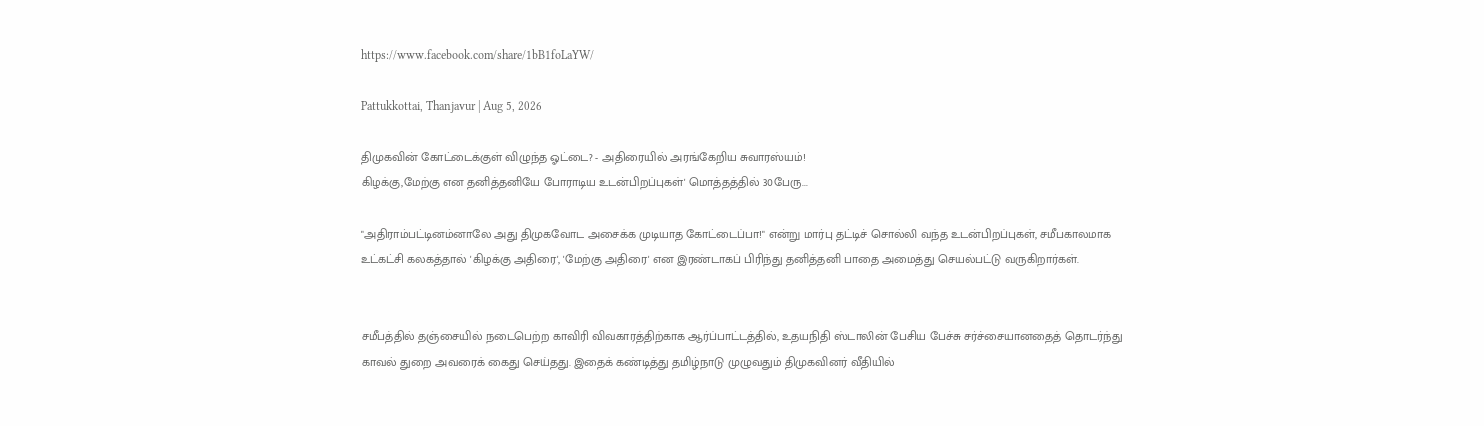https://www.facebook.com/share/1bB1foLaYW/

Pattukkottai, Thanjavur | Aug 5, 2026

திமுகவின் கோட்டைக்குள் விழுந்த ஓட்டை? - அதிரையில் அரங்கேறிய சுவாரஸ்யம்!
கிழக்கு,மேற்கு என தனித்தனியே போராடிய உடன்பிறப்புகள்' மொத்தத்தில் 30பேரு...

"அதிராம்பட்டினம்னாலே அது திமுகவோட அசைக்க முடியாத கோட்டைப்பா!" என்று மார்பு தட்டிச் சொல்லி வந்த உடன்பிறப்புகள், சமீபகாலமாக உட்கட்சி கலகத்தால் 'கிழக்கு அதிரை', 'மேற்கு அதிரை' என இரண்டாகப் பிரிந்து தனித்தனி பாதை அமைத்து செயல்பட்டு வருகிறார்கள்.


சமீபத்தில் தஞ்சையில் நடைபெற்ற காவிரி விவகாரத்திற்காக ஆர்ப்பாட்டத்தில், உதயநிதி ஸ்டாலின் பேசிய பேச்சு சர்ச்சையானதைத் தொடர்ந்து காவல் துறை அவரைக் கைது செய்தது. இதைக் கண்டித்து தமிழ்நாடு முழுவதும் திமுகவினர் வீதியில்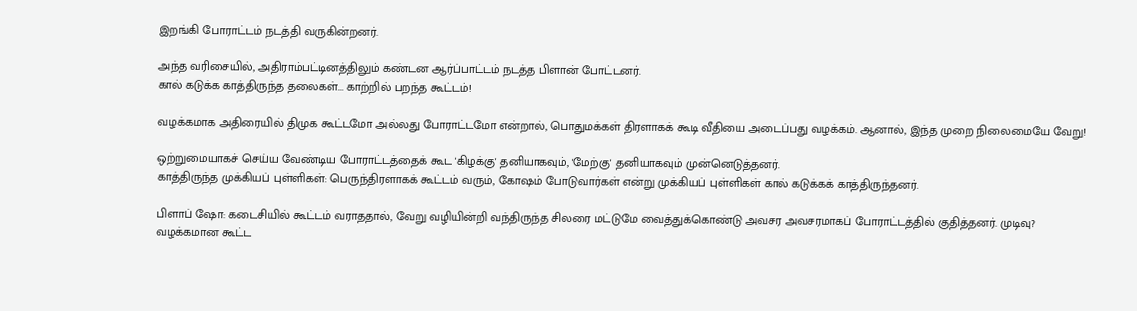இறங்கி போராட்டம் நடத்தி வருகின்றனர்.

அந்த வரிசையில், அதிராம்பட்டினத்திலும் கண்டன ஆர்ப்பாட்டம் நடத்த பிளான் போட்டனர்.
கால் கடுக்க காத்திருந்த தலைகள்... காற்றில் பறந்த கூட்டம்!

வழக்கமாக அதிரையில் திமுக கூட்டமோ அல்லது போராட்டமோ என்றால், பொதுமக்கள் திரளாகக் கூடி வீதியை அடைப்பது வழக்கம். ஆனால், இந்த முறை நிலைமையே வேறு!

ஒற்றுமையாகச் செய்ய வேண்டிய போராட்டத்தைக் கூட 'கிழக்கு' தனியாகவும், 'மேற்கு' தனியாகவும் முன்னெடுத்தனர்.
காத்திருந்த முக்கியப் புள்ளிகள்: பெருந்திரளாகக் கூட்டம் வரும், கோஷம் போடுவார்கள் என்று முக்கியப் புள்ளிகள் கால் கடுக்கக் காத்திருந்தனர்.

பிளாப் ஷோ: கடைசியில் கூட்டம் வராததால், வேறு வழியின்றி வந்திருந்த சிலரை மட்டுமே வைத்துக்கொண்டு அவசர அவசரமாகப் போராட்டத்தில் குதித்தனர். முடிவு? வழக்கமான கூட்ட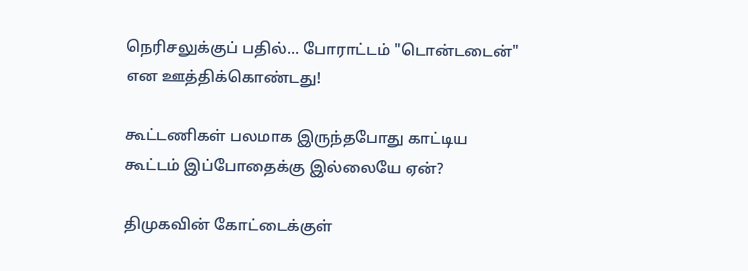நெரிசலுக்குப் பதில்... போராட்டம் "டொன்டடைன்" என ஊத்திக்கொண்டது!

கூட்டணிகள் பலமாக இருந்தபோது காட்டிய கூட்டம் இப்போதைக்கு இல்லையே ஏன்?

திமுகவின் கோட்டைக்குள்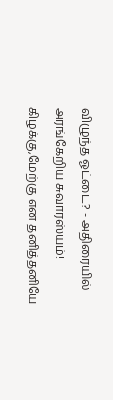விழுந்த ஓட்டை? - அதிரையில் அரங்கேறிய சுவாரஸ்யம்! கிழக்கு,மேற்கு என தனித்தனியே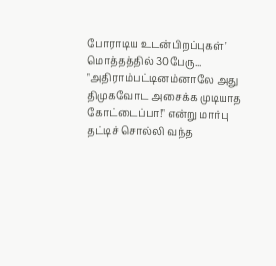போராடிய உடன்பிறப்புகள்' மொத்தத்தில் 30பேரு... "அதிராம்பட்டினம்னாலே அது திமுகவோட அசைக்க முடியாத கோட்டைப்பா!" என்று மார்பு தட்டிச் சொல்லி வந்த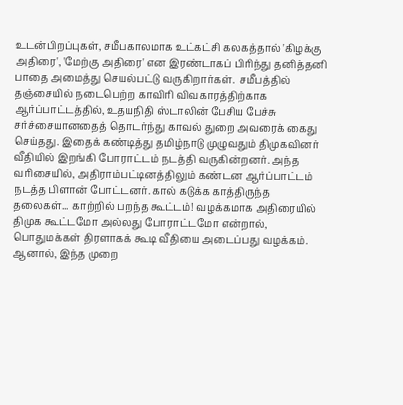உடன்பிறப்புகள், சமீபகாலமாக உட்கட்சி கலகத்தால் 'கிழக்கு அதிரை', 'மேற்கு அதிரை' என இரண்டாகப் பிரிந்து தனித்தனி பாதை அமைத்து செயல்பட்டு வருகிறார்கள்.  சமீபத்தில் தஞ்சையில் நடைபெற்ற காவிரி விவகாரத்திற்காக ஆர்ப்பாட்டத்தில், உதயநிதி ஸ்டாலின் பேசிய பேச்சு சர்ச்சையானதைத் தொடர்ந்து காவல் துறை அவரைக் கைது செய்தது. இதைக் கண்டித்து தமிழ்நாடு முழுவதும் திமுகவினர் வீதியில் இறங்கி போராட்டம் நடத்தி வருகின்றனர். அந்த வரிசையில், அதிராம்பட்டினத்திலும் கண்டன ஆர்ப்பாட்டம் நடத்த பிளான் போட்டனர். கால் கடுக்க காத்திருந்த தலைகள்... காற்றில் பறந்த கூட்டம்! வழக்கமாக அதிரையில் திமுக கூட்டமோ அல்லது போராட்டமோ என்றால், பொதுமக்கள் திரளாகக் கூடி வீதியை அடைப்பது வழக்கம். ஆனால், இந்த முறை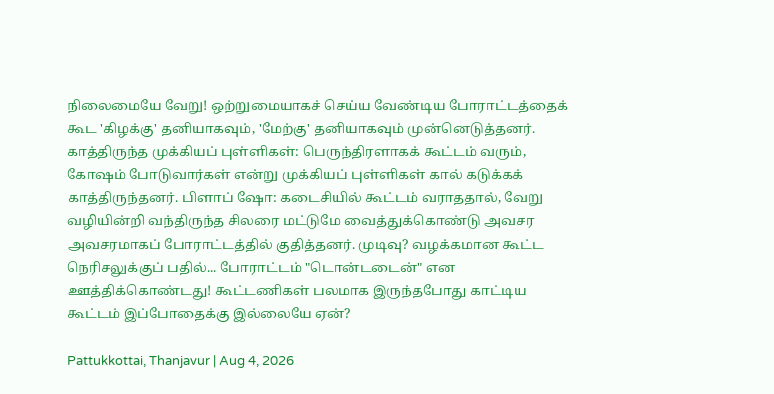நிலைமையே வேறு! ஒற்றுமையாகச் செய்ய வேண்டிய போராட்டத்தைக் கூட 'கிழக்கு' தனியாகவும், 'மேற்கு' தனியாகவும் முன்னெடுத்தனர். காத்திருந்த முக்கியப் புள்ளிகள்: பெருந்திரளாகக் கூட்டம் வரும், கோஷம் போடுவார்கள் என்று முக்கியப் புள்ளிகள் கால் கடுக்கக் காத்திருந்தனர். பிளாப் ஷோ: கடைசியில் கூட்டம் வராததால், வேறு வழியின்றி வந்திருந்த சிலரை மட்டுமே வைத்துக்கொண்டு அவசர அவசரமாகப் போராட்டத்தில் குதித்தனர். முடிவு? வழக்கமான கூட்ட நெரிசலுக்குப் பதில்... போராட்டம் "டொன்டடைன்" என ஊத்திக்கொண்டது! கூட்டணிகள் பலமாக இருந்தபோது காட்டிய கூட்டம் இப்போதைக்கு இல்லையே ஏன்?

Pattukkottai, Thanjavur | Aug 4, 2026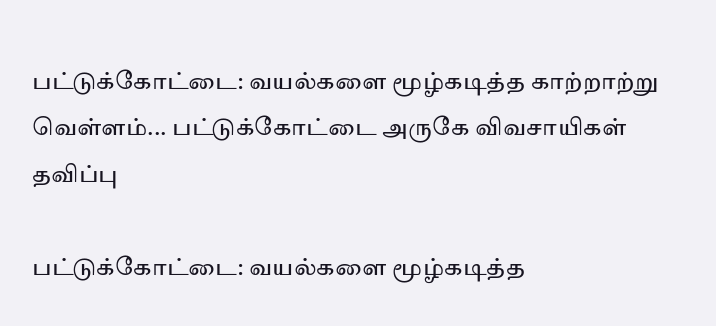பட்டுக்கோட்டை: வயல்களை மூழ்கடித்த காற்றாற்று வெள்ளம்... பட்டுக்கோட்டை அருகே விவசாயிகள் தவிப்பு

பட்டுக்கோட்டை: வயல்களை மூழ்கடித்த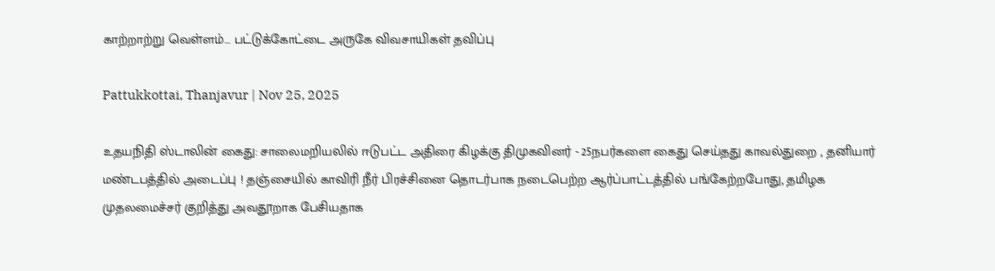காற்றாற்று வெள்ளம்... பட்டுக்கோட்டை அருகே விவசாயிகள் தவிப்பு

Pattukkottai, Thanjavur | Nov 25, 2025

உதயநிதி ஸ்டாலின் கைது: சாலைமறியலில் ஈடுபட்ட அதிரை கிழக்கு திமுகவினர் - 25நபர்களை கைது செய்தது காவல்துறை , தனியார் மண்டபத்தில் அடைப்பு ! தஞ்சையில் காவிரி நீர் பிரச்சினை தொடர்பாக நடைபெற்ற ஆர்ப்பாட்டத்தில் பங்கேற்றபோது, தமிழக முதலமைச்சர் குறித்து அவதூறாக பேசியதாக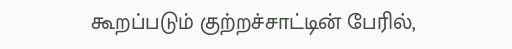கூறப்படும் குற்றச்சாட்டின் பேரில்,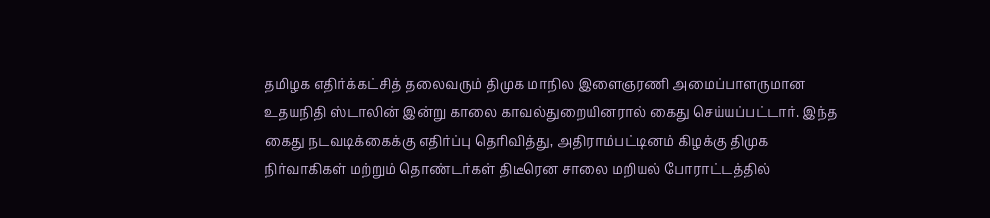தமிழக எதிர்க்கட்சித் தலைவரும் திமுக மாநில இளைஞரணி அமைப்பாளருமான உதயநிதி ஸ்டாலின் இன்று காலை காவல்துறையினரால் கைது செய்யப்பட்டார். இந்த கைது நடவடிக்கைக்கு எதிர்ப்பு தெரிவித்து, அதிராம்பட்டினம் கிழக்கு திமுக நிர்வாகிகள் மற்றும் தொண்டர்கள் திடீரென சாலை மறியல் போராட்டத்தில்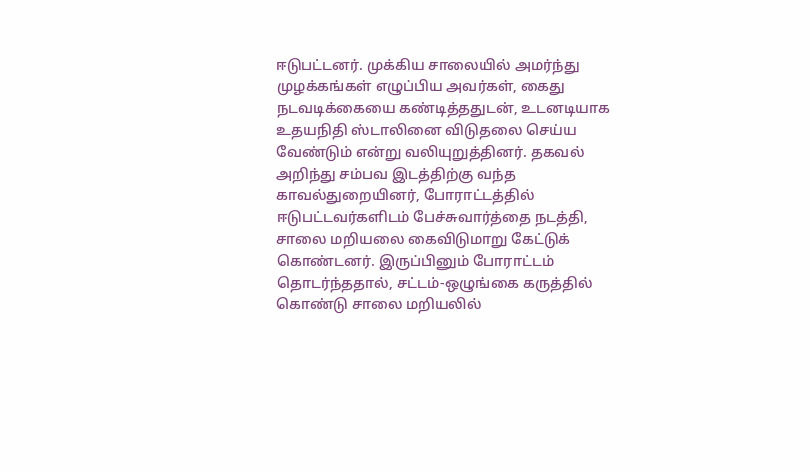ஈடுபட்டனர். முக்கிய சாலையில் அமர்ந்து முழக்கங்கள் எழுப்பிய அவர்கள், கைது நடவடிக்கையை கண்டித்ததுடன், உடனடியாக உதயநிதி ஸ்டாலினை விடுதலை செய்ய வேண்டும் என்று வலியுறுத்தினர். தகவல் அறிந்து சம்பவ இடத்திற்கு வந்த காவல்துறையினர், போராட்டத்தில் ஈடுபட்டவர்களிடம் பேச்சுவார்த்தை நடத்தி, சாலை மறியலை கைவிடுமாறு கேட்டுக் கொண்டனர். இருப்பினும் போராட்டம் தொடர்ந்ததால், சட்டம்-ஒழுங்கை கருத்தில் கொண்டு சாலை மறியலில்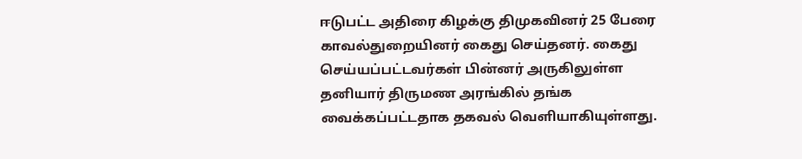ஈடுபட்ட அதிரை கிழக்கு திமுகவினர் 25 பேரை காவல்துறையினர் கைது செய்தனர். கைது செய்யப்பட்டவர்கள் பின்னர் அருகிலுள்ள தனியார் திருமண அரங்கில் தங்க வைக்கப்பட்டதாக தகவல் வெளியாகியுள்ளது.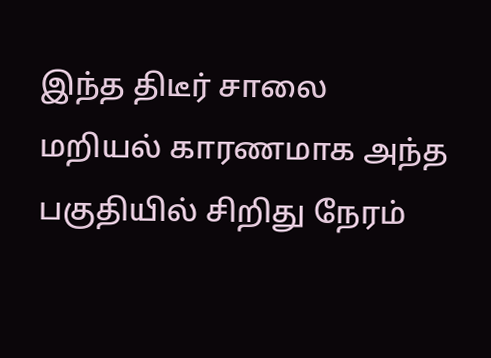இந்த திடீர் சாலை மறியல் காரணமாக அந்த பகுதியில் சிறிது நேரம்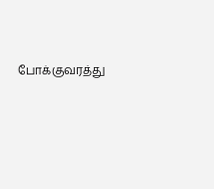போக்குவரத்து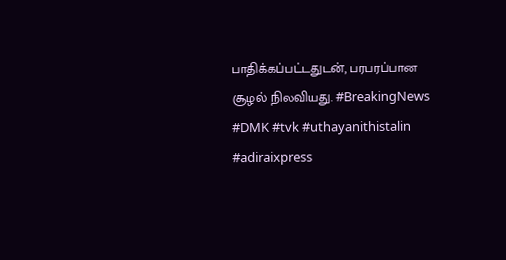பாதிக்கப்பட்டதுடன், பரபரப்பான சூழல் நிலவியது. #BreakingNews #DMK #tvk #uthayanithistalin #adiraixpress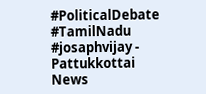#PoliticalDebate #TamilNadu #josaphvijay - Pattukkottai News